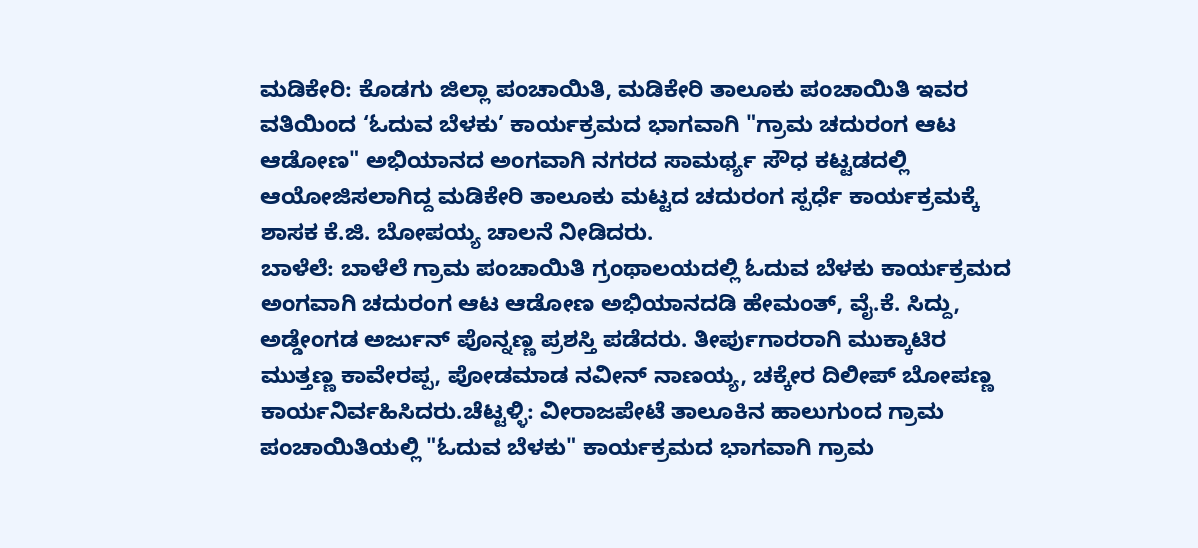ಮಡಿಕೇರಿ: ಕೊಡಗು ಜಿಲ್ಲಾ ಪಂಚಾಯಿತಿ, ಮಡಿಕೇರಿ ತಾಲೂಕು ಪಂಚಾಯಿತಿ ಇವರ ವತಿಯಿಂದ ‘ಓದುವ ಬೆಳಕು’ ಕಾರ್ಯಕ್ರಮದ ಭಾಗವಾಗಿ "ಗ್ರಾಮ ಚದುರಂಗ ಆಟ ಆಡೋಣ" ಅಭಿಯಾನದ ಅಂಗವಾಗಿ ನಗರದ ಸಾಮರ್ಥ್ಯ ಸೌಧ ಕಟ್ಟಡದಲ್ಲಿ ಆಯೋಜಿಸಲಾಗಿದ್ದ ಮಡಿಕೇರಿ ತಾಲೂಕು ಮಟ್ಟದ ಚದುರಂಗ ಸ್ಪರ್ಧೆ ಕಾರ್ಯಕ್ರಮಕ್ಕೆ ಶಾಸಕ ಕೆ.ಜಿ. ಬೋಪಯ್ಯ ಚಾಲನೆ ನೀಡಿದರು.
ಬಾಳೆಲೆ: ಬಾಳೆಲೆ ಗ್ರಾಮ ಪಂಚಾಯಿತಿ ಗ್ರಂಥಾಲಯದಲ್ಲಿ ಓದುವ ಬೆಳಕು ಕಾರ್ಯಕ್ರಮದ ಅಂಗವಾಗಿ ಚದುರಂಗ ಆಟ ಆಡೋಣ ಅಭಿಯಾನದಡಿ ಹೇಮಂತ್, ವೈ.ಕೆ. ಸಿದ್ದು, ಅಡ್ಡೇಂಗಡ ಅರ್ಜುನ್ ಪೊನ್ನಣ್ಣ ಪ್ರಶಸ್ತಿ ಪಡೆದರು. ತೀರ್ಪುಗಾರರಾಗಿ ಮುಕ್ಕಾಟಿರ ಮುತ್ತಣ್ಣ ಕಾವೇರಪ್ಪ, ಪೋಡಮಾಡ ನವೀನ್ ನಾಣಯ್ಯ, ಚಕ್ಕೇರ ದಿಲೀಪ್ ಬೋಪಣ್ಣ ಕಾರ್ಯನಿರ್ವಹಿಸಿದರು.ಚೆಟ್ಟಳ್ಳಿ: ವೀರಾಜಪೇಟೆ ತಾಲೂಕಿನ ಹಾಲುಗುಂದ ಗ್ರಾಮ ಪಂಚಾಯಿತಿಯಲ್ಲಿ "ಓದುವ ಬೆಳಕು" ಕಾರ್ಯಕ್ರಮದ ಭಾಗವಾಗಿ ಗ್ರಾಮ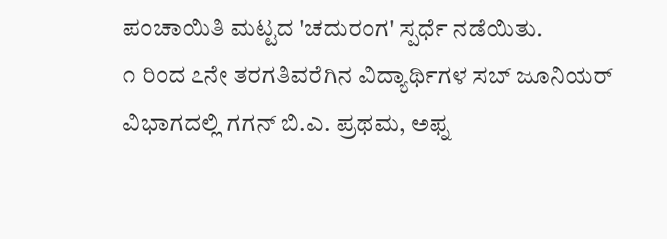ಪಂಚಾಯಿತಿ ಮಟ್ಟದ 'ಚದುರಂಗ' ಸ್ಪರ್ಧೆ ನಡೆಯಿತು.
೧ ರಿಂದ ೭ನೇ ತರಗತಿವರೆಗಿನ ವಿದ್ಯಾರ್ಥಿಗಳ ಸಬ್ ಜೂನಿಯರ್ ವಿಭಾಗದಲ್ಲಿ ಗಗನ್ ಬಿ.ಎ. ಪ್ರಥಮ, ಅಫ್ನ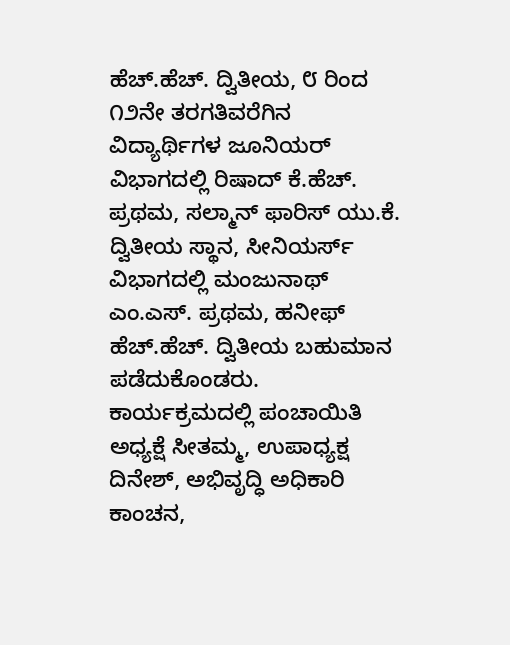ಹೆಚ್.ಹೆಚ್. ದ್ವಿತೀಯ, ೮ ರಿಂದ ೧೨ನೇ ತರಗತಿವರೆಗಿನ ವಿದ್ಯಾರ್ಥಿಗಳ ಜೂನಿಯರ್ ವಿಭಾಗದಲ್ಲಿ ರಿಷಾದ್ ಕೆ.ಹೆಚ್. ಪ್ರಥಮ, ಸಲ್ಮಾನ್ ಫಾರಿಸ್ ಯು.ಕೆ. ದ್ವಿತೀಯ ಸ್ಥಾನ, ಸೀನಿಯರ್ಸ್ ವಿಭಾಗದಲ್ಲಿ ಮಂಜುನಾಥ್ ಎಂ.ಎಸ್. ಪ್ರಥಮ, ಹನೀಫ್ ಹೆಚ್.ಹೆಚ್. ದ್ವಿತೀಯ ಬಹುಮಾನ ಪಡೆದುಕೊಂಡರು.
ಕಾರ್ಯಕ್ರಮದಲ್ಲಿ ಪಂಚಾಯಿತಿ ಅಧ್ಯಕ್ಷೆ ಸೀತಮ್ಮ, ಉಪಾಧ್ಯಕ್ಷ ದಿನೇಶ್, ಅಭಿವೃದ್ಧಿ ಅಧಿಕಾರಿ ಕಾಂಚನ,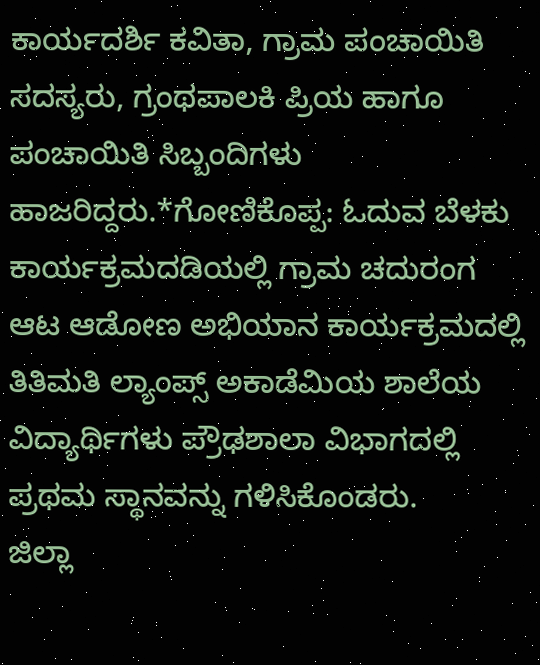ಕಾರ್ಯದರ್ಶಿ ಕವಿತಾ, ಗ್ರಾಮ ಪಂಚಾಯಿತಿ ಸದಸ್ಯರು, ಗ್ರಂಥಪಾಲಕಿ ಪ್ರಿಯ ಹಾಗೂ ಪಂಚಾಯಿತಿ ಸಿಬ್ಬಂದಿಗಳು ಹಾಜರಿದ್ದರು.*ಗೋಣಿಕೊಪ್ಪ: ಓದುವ ಬೆಳಕು ಕಾರ್ಯಕ್ರಮದಡಿಯಲ್ಲಿ ಗ್ರಾಮ ಚದುರಂಗ ಆಟ ಆಡೋಣ ಅಭಿಯಾನ ಕಾರ್ಯಕ್ರಮದಲ್ಲಿ ತಿತಿಮತಿ ಲ್ಯಾಂಪ್ಸ್ ಅಕಾಡೆಮಿಯ ಶಾಲೆಯ ವಿದ್ಯಾರ್ಥಿಗಳು ಪ್ರೌಢಶಾಲಾ ವಿಭಾಗದಲ್ಲಿ ಪ್ರಥಮ ಸ್ಥಾನವನ್ನು ಗಳಿಸಿಕೊಂಡರು.
ಜಿಲ್ಲಾ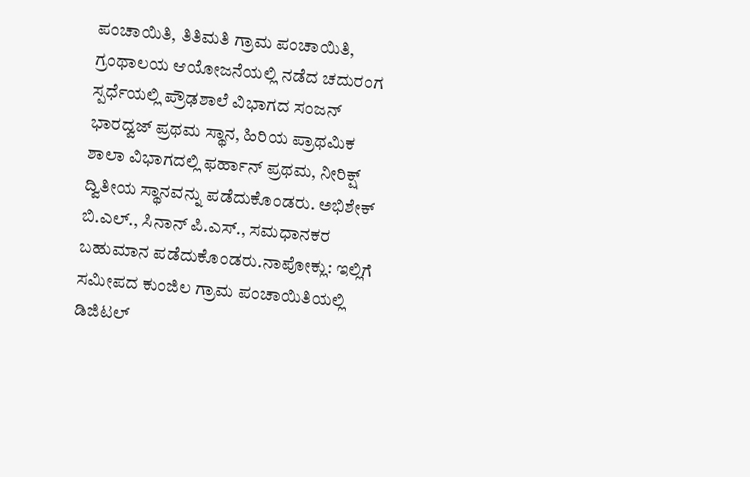ಪಂಚಾಯಿತಿ, ತಿತಿಮತಿ ಗ್ರಾಮ ಪಂಚಾಯಿತಿ, ಗ್ರಂಥಾಲಯ ಆಯೋಜನೆಯಲ್ಲಿ ನಡೆದ ಚದುರಂಗ ಸ್ಪರ್ಧೆಯಲ್ಲಿ ಪ್ರೌಢಶಾಲೆ ವಿಭಾಗದ ಸಂಜನ್ ಭಾರದ್ವಜ್ ಪ್ರಥಮ ಸ್ಥಾನ, ಹಿರಿಯ ಪ್ರಾಥಮಿಕ ಶಾಲಾ ವಿಭಾಗದಲ್ಲಿ ಫರ್ಹಾನ್ ಪ್ರಥಮ, ನೀರಿಕ್ಷ್ ದ್ವಿತೀಯ ಸ್ಥಾನವನ್ನು ಪಡೆದುಕೊಂಡರು. ಅಭಿಶೇಕ್ ಬಿ.ಎಲ್., ಸಿನಾನ್ ಪಿ.ಎಸ್., ಸಮಧಾನಕರ ಬಹುಮಾನ ಪಡೆದುಕೊಂಡರು.ನಾಪೋಕ್ಲು: ಇಲ್ಲಿಗೆ ಸಮೀಪದ ಕುಂಜಿಲ ಗ್ರಾಮ ಪಂಚಾಯಿತಿಯಲ್ಲಿ ಡಿಜಿಟಲ್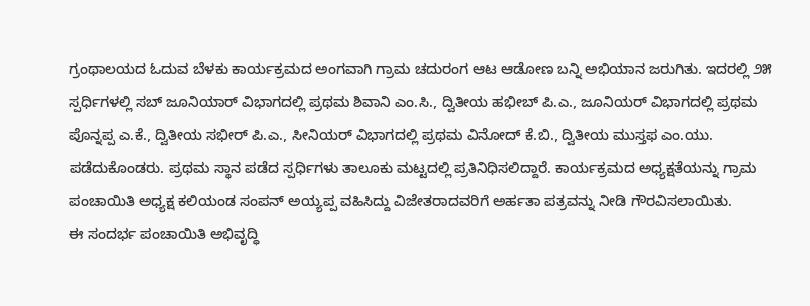ಗ್ರಂಥಾಲಯದ ಓದುವ ಬೆಳಕು ಕಾರ್ಯಕ್ರಮದ ಅಂಗವಾಗಿ ಗ್ರಾಮ ಚದುರಂಗ ಆಟ ಆಡೋಣ ಬನ್ನಿ ಅಭಿಯಾನ ಜರುಗಿತು. ಇದರಲ್ಲಿ ೨೫ ಸ್ಪರ್ಧಿಗಳಲ್ಲಿ ಸಬ್ ಜೂನಿಯಾರ್ ವಿಭಾಗದಲ್ಲಿ ಪ್ರಥಮ ಶಿವಾನಿ ಎಂ.ಸಿ., ದ್ವಿತೀಯ ಹಭೀಬ್ ಪಿ.ಎ., ಜೂನಿಯರ್ ವಿಭಾಗದಲ್ಲಿ ಪ್ರಥಮ ಪೊನ್ನಪ್ಪ ಎ.ಕೆ., ದ್ವಿತೀಯ ಸಭೀರ್ ಪಿ.ಎ., ಸೀನಿಯರ್ ವಿಭಾಗದಲ್ಲಿ ಪ್ರಥಮ ವಿನೋದ್ ಕೆ.ಬಿ., ದ್ವಿತೀಯ ಮುಸ್ತಫ ಎಂ.ಯು. ಪಡೆದುಕೊಂಡರು. ಪ್ರಥಮ ಸ್ಥಾನ ಪಡೆದ ಸ್ಪರ್ಧಿಗಳು ತಾಲೂಕು ಮಟ್ಟದಲ್ಲಿ ಪ್ರತಿನಿಧಿಸಲಿದ್ದಾರೆ. ಕಾರ್ಯಕ್ರಮದ ಅಧ್ಯಕ್ಷತೆಯನ್ನು ಗ್ರಾಮ ಪಂಚಾಯಿತಿ ಅಧ್ಯಕ್ಷ ಕಲಿಯಂಡ ಸಂಪನ್ ಅಯ್ಯಪ್ಪ ವಹಿಸಿದ್ದು ವಿಜೇತರಾದವರಿಗೆ ಅರ್ಹತಾ ಪತ್ರವನ್ನು ನೀಡಿ ಗೌರವಿಸಲಾಯಿತು.
ಈ ಸಂದರ್ಭ ಪಂಚಾಯಿತಿ ಅಭಿವೃದ್ಧಿ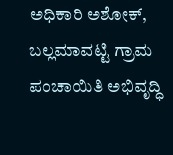ಅಧಿಕಾರಿ ಅಶೋಕ್, ಬಲ್ಲಮಾವಟ್ಟಿ ಗ್ರಾಮ ಪಂಚಾಯಿತಿ ಅಭಿವೃದ್ಧಿ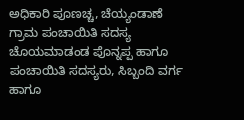ಅಧಿಕಾರಿ ಪೂಣಚ್ಚ, ಚೆಯ್ಯಂಡಾಣೆ ಗ್ರಾಮ ಪಂಚಾಯಿತಿ ಸದಸ್ಯ ಚೊಯಮಾಡಂಡ ಪೊನ್ನಪ್ಪ ಹಾಗೂ ಪಂಚಾಯಿತಿ ಸದಸ್ಯರು, ಸಿಬ್ಬಂದಿ ವರ್ಗ ಹಾಗೂ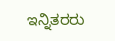ಇನ್ನಿತರರು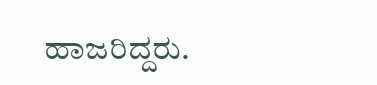ಹಾಜರಿದ್ದರು.